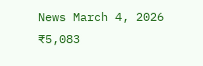News March 4, 2026
₹5,083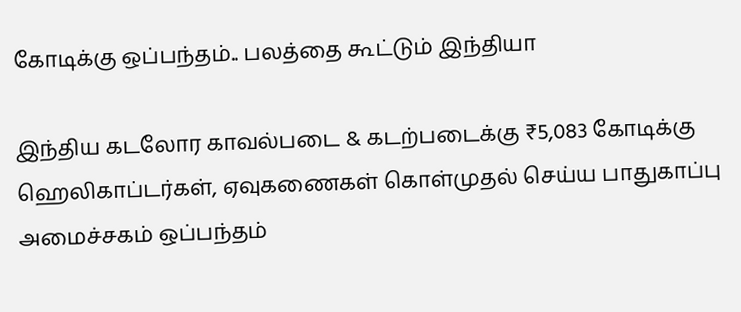கோடிக்கு ஒப்பந்தம்.. பலத்தை கூட்டும் இந்தியா

இந்திய கடலோர காவல்படை & கடற்படைக்கு ₹5,083 கோடிக்கு ஹெலிகாப்டர்கள், ஏவுகணைகள் கொள்முதல் செய்ய பாதுகாப்பு அமைச்சகம் ஒப்பந்தம்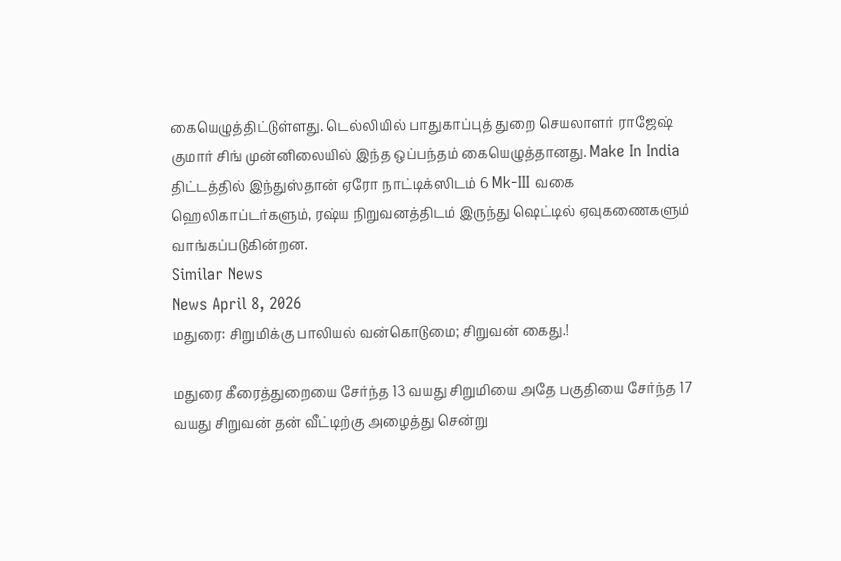கையெழுத்திட்டுள்ளது. டெல்லியில் பாதுகாப்புத் துறை செயலாளர் ராஜேஷ் குமார் சிங் முன்னிலையில் இந்த ஒப்பந்தம் கையெழுத்தானது. Make In India திட்டத்தில் இந்துஸ்தான் ஏரோ நாட்டிக்ஸிடம் 6 Mk-III வகை ஹெலிகாப்டர்களும், ரஷ்ய நிறுவனத்திடம் இருந்து ஷெட்டில் ஏவுகணைகளும் வாங்கப்படுகின்றன.
Similar News
News April 8, 2026
மதுரை: சிறுமிக்கு பாலியல் வன்கொடுமை; சிறுவன் கைது.!

மதுரை கீரைத்துறையை சேர்ந்த 13 வயது சிறுமியை அதே பகுதியை சேர்ந்த 17 வயது சிறுவன் தன் வீட்டிற்கு அழைத்து சென்று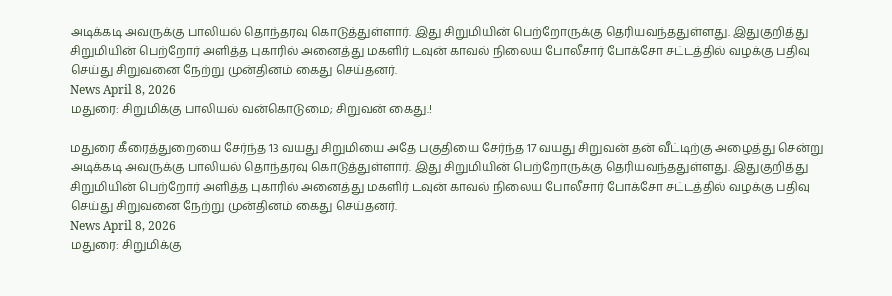அடிக்கடி அவருக்கு பாலியல் தொந்தரவு கொடுத்துள்ளார். இது சிறுமியின் பெற்றோருக்கு தெரியவந்ததுள்ளது. இதுகுறித்து சிறுமியின் பெற்றோர் அளித்த புகாரில் அனைத்து மகளிர் டவுன் காவல் நிலைய போலீசார் போக்சோ சட்டத்தில் வழக்கு பதிவு செய்து சிறுவனை நேற்று முன்தினம் கைது செய்தனர்.
News April 8, 2026
மதுரை: சிறுமிக்கு பாலியல் வன்கொடுமை; சிறுவன் கைது.!

மதுரை கீரைத்துறையை சேர்ந்த 13 வயது சிறுமியை அதே பகுதியை சேர்ந்த 17 வயது சிறுவன் தன் வீட்டிற்கு அழைத்து சென்று அடிக்கடி அவருக்கு பாலியல் தொந்தரவு கொடுத்துள்ளார். இது சிறுமியின் பெற்றோருக்கு தெரியவந்ததுள்ளது. இதுகுறித்து சிறுமியின் பெற்றோர் அளித்த புகாரில் அனைத்து மகளிர் டவுன் காவல் நிலைய போலீசார் போக்சோ சட்டத்தில் வழக்கு பதிவு செய்து சிறுவனை நேற்று முன்தினம் கைது செய்தனர்.
News April 8, 2026
மதுரை: சிறுமிக்கு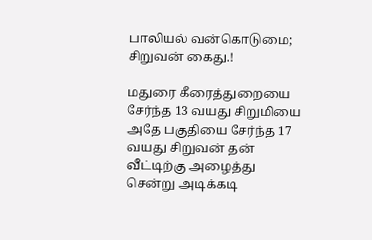பாலியல் வன்கொடுமை; சிறுவன் கைது.!

மதுரை கீரைத்துறையை சேர்ந்த 13 வயது சிறுமியை அதே பகுதியை சேர்ந்த 17 வயது சிறுவன் தன் வீட்டிற்கு அழைத்து சென்று அடிக்கடி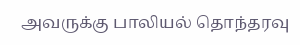அவருக்கு பாலியல் தொந்தரவு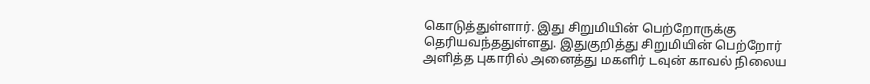கொடுத்துள்ளார். இது சிறுமியின் பெற்றோருக்கு தெரியவந்ததுள்ளது. இதுகுறித்து சிறுமியின் பெற்றோர் அளித்த புகாரில் அனைத்து மகளிர் டவுன் காவல் நிலைய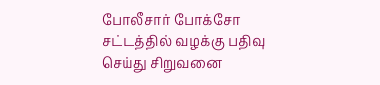போலீசார் போக்சோ சட்டத்தில் வழக்கு பதிவு செய்து சிறுவனை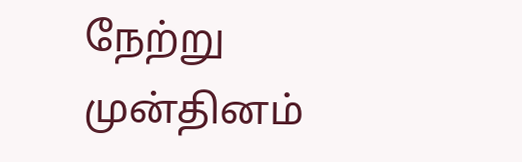நேற்று முன்தினம்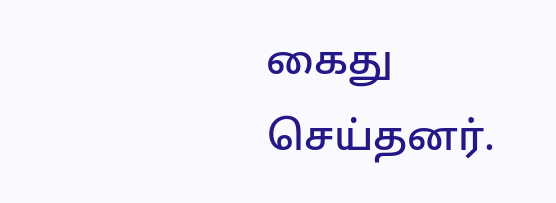கைது செய்தனர்.